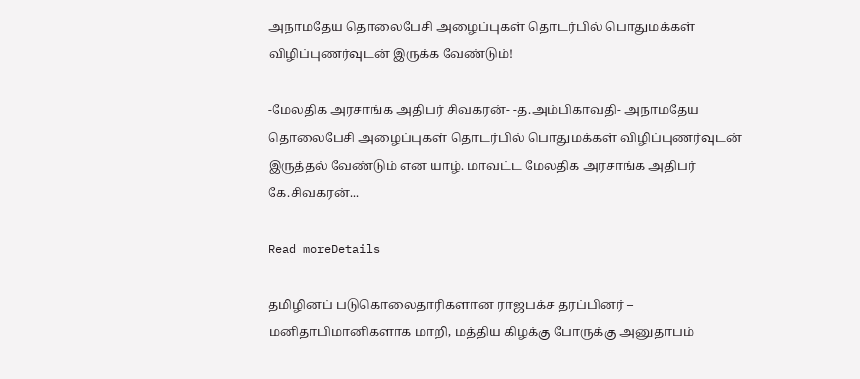அநாமதேய தொலைபேசி அழைப்புகள் தொடர்பில் பொதுமக்கள் விழிப்புணர்வுடன் இருக்க வேண்டும்!

-மேலதிக அரசாங்க அதிபர் சிவகரன்- -த.அம்பிகாவதி- அநாமதேய தொலைபேசி அழைப்புகள் தொடர்பில் பொதுமக்கள் விழிப்புணர்வுடன் இருத்தல் வேண்டும் என யாழ். மாவட்ட மேலதிக அரசாங்க அதிபர் கே.சிவகரன்...

Read moreDetails

தமிழினப் படுகொலைதாரிகளான ராஜபக்ச தரப்பினர் – மனிதாபிமானிகளாக மாறி, மத்திய கிழக்கு போருக்கு அனுதாபம்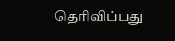தெரிவிப்பது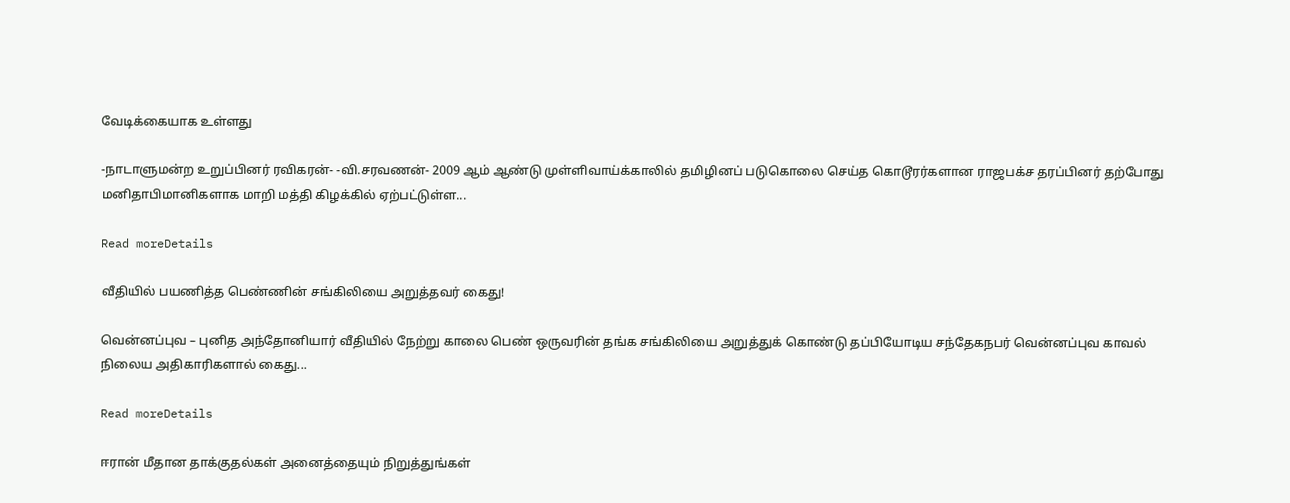வேடிக்கையாக உள்ளது

-நாடாளுமன்ற உறுப்பினர் ரவிகரன்- -வி.சரவணன்- 2009 ஆம் ஆண்டு முள்ளிவாய்க்காலில் தமிழினப் படுகொலை செய்த கொடூரர்களான ராஜபக்ச தரப்பினர் தற்போது மனிதாபிமானிகளாக மாறி மத்தி கிழக்கில் ஏற்பட்டுள்ள...

Read moreDetails

வீதியில் பயணித்த பெண்ணின் சங்கிலியை அறுத்தவர் கைது!

வென்னப்புவ – புனித அந்தோனியார் வீதியில் நேற்று காலை பெண் ஒருவரின் தங்க சங்கிலியை அறுத்துக் கொண்டு தப்பியோடிய சந்தேகநபர் வென்னப்புவ காவல் நிலைய அதிகாரிகளால் கைது...

Read moreDetails

ஈரான் மீதான தாக்குதல்கள் அனைத்தையும் நிறுத்துங்கள்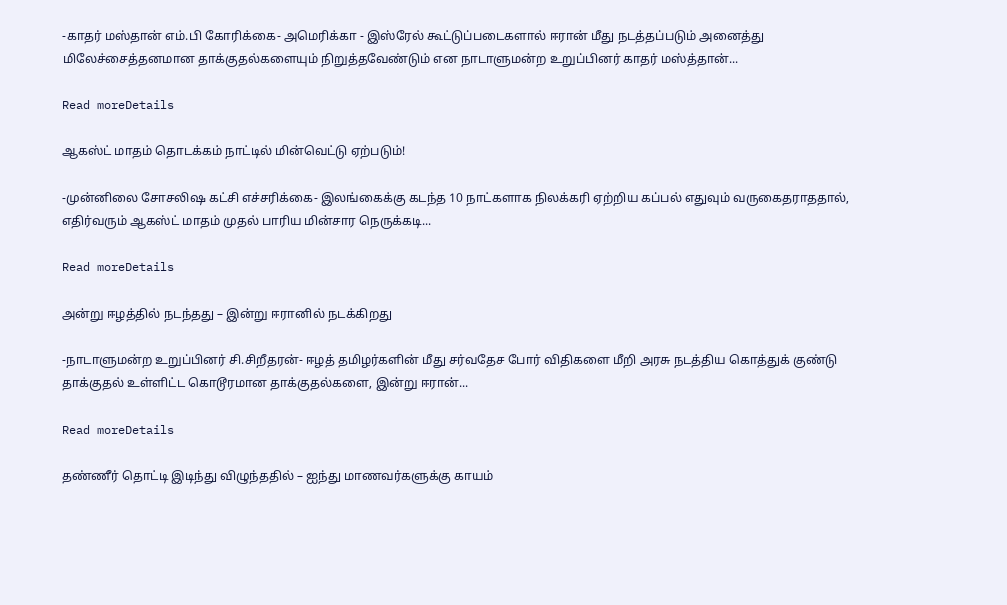-காதர் மஸ்தான் எம்.பி கோரிக்கை- அமெரிக்கா - இஸ்ரேல் கூட்டுப்படைகளால் ஈரான் மீது நடத்தப்படும் அனைத்து மிலேச்சைத்தனமான தாக்குதல்களையும் நிறுத்தவேண்டும் என நாடாளுமன்ற உறுப்பினர் காதர் மஸ்த்தான்...

Read moreDetails

ஆகஸ்ட் மாதம் தொடக்கம் நாட்டில் மின்வெட்டு ஏற்படும்!

-முன்னிலை சோசலிஷ கட்சி எச்சரிக்கை- இலங்கைக்கு கடந்த 10 நாட்களாக நிலக்கரி ஏற்றிய கப்பல் எதுவும் வருகைதராததால், எதிர்வரும் ஆகஸ்ட் மாதம் முதல் பாரிய மின்சார நெருக்கடி...

Read moreDetails

அன்று ஈழத்தில் நடந்தது – இன்று ஈரானில் நடக்கிறது

-நாடாளுமன்ற உறுப்பினர் சி.சிறீதரன்- ஈழத் தமிழர்களின் மீது சர்வதேச போர் விதிகளை மீறி அரசு நடத்திய கொத்துக் குண்டு தாக்குதல் உள்ளிட்ட கொடூரமான தாக்குதல்களை, இன்று ஈரான்...

Read moreDetails

தண்ணீர் தொட்டி இடிந்து விழுந்ததில் – ஐந்து மாணவர்களுக்கு காயம்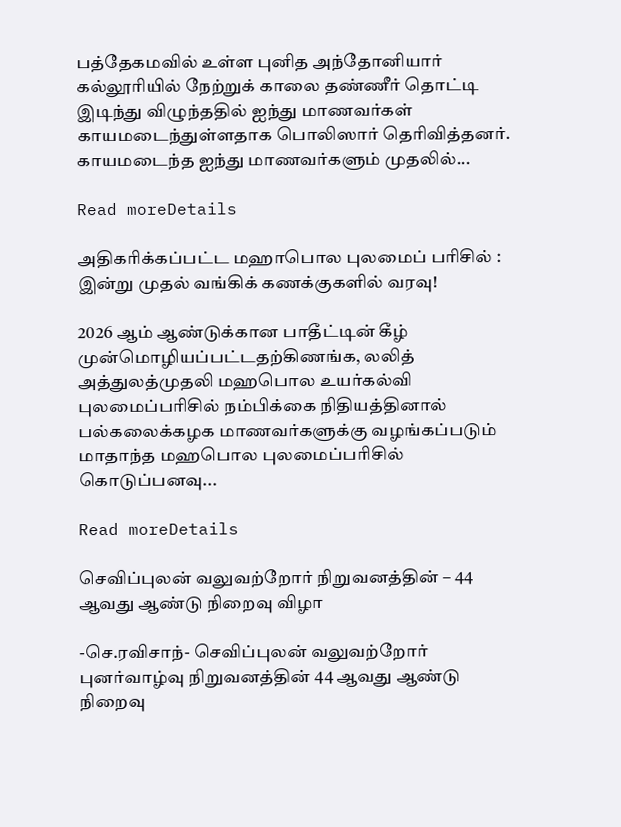பத்தேகமவில் உள்ள புனித அந்தோனியார் கல்லூரியில் நேற்றுக் காலை தண்ணீர் தொட்டி இடிந்து விழுந்ததில் ஐந்து மாணவர்கள் காயமடைந்துள்ளதாக பொலிஸார் தெரிவித்தனர். காயமடைந்த ஐந்து மாணவர்களும் முதலில்...

Read moreDetails

அதிகரிக்கப்பட்ட மஹாபொல புலமைப் பரிசில் : இன்று முதல் வங்கிக் கணக்குகளில் வரவு!

2026 ஆம் ஆண்டுக்கான பாதீட்டின் கீழ் முன்மொழியப்பட்டதற்கிணங்க, லலித் அத்துலத்முதலி மஹபொல உயர்கல்வி புலமைப்பரிசில் நம்பிக்கை நிதியத்தினால் பல்கலைக்கழக மாணவர்களுக்கு வழங்கப்படும் மாதாந்த மஹபொல புலமைப்பரிசில் கொடுப்பனவு...

Read moreDetails

செவிப்புலன் வலுவற்றோர் நிறுவனத்தின் – 44 ஆவது ஆண்டு நிறைவு விழா

-செ.ரவிசாந்- செவிப்புலன் வலுவற்றோர் புனர்வாழ்வு நிறுவனத்தின் 44 ஆவது ஆண்டு நிறைவு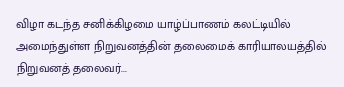விழா கடந்த சனிக்கிழமை யாழ்ப்பாணம் கலட்டியில் அமைந்துள்ள நிறுவனத்தின் தலைமைக் காரியாலயத்தில் நிறுவனத் தலைவர்...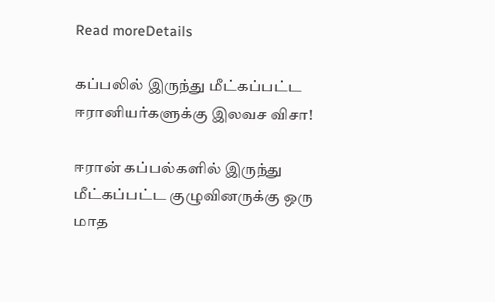Read moreDetails

கப்பலில் இருந்து மீட்கப்பட்ட ஈரானியர்களுக்கு இலவச விசா!

ஈரான் கப்பல்களில் இருந்து மீட்கப்பட்ட குழுவினருக்கு ஒரு மாத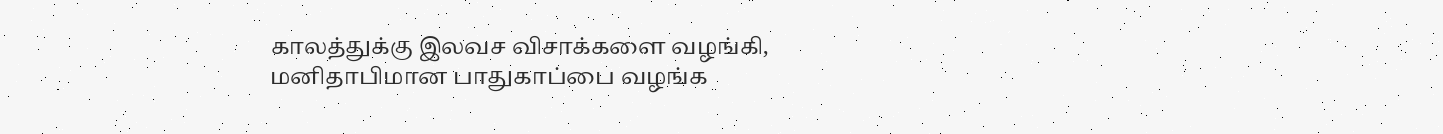காலத்துக்கு இலவச விசாக்களை வழங்கி, மனிதாபிமான பாதுகாப்பை வழங்க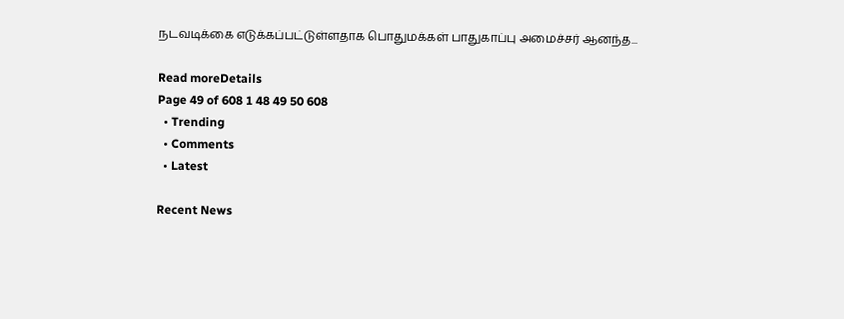நடவடிக்கை எடுக்கப்பட்டுள்ளதாக பொதுமக்கள் பாதுகாப்பு அமைச்சர் ஆனந்த...

Read moreDetails
Page 49 of 608 1 48 49 50 608
  • Trending
  • Comments
  • Latest

Recent News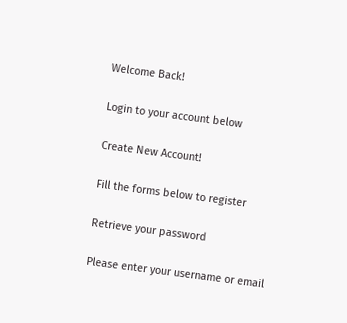Welcome Back!

Login to your account below

Create New Account!

Fill the forms below to register

Retrieve your password

Please enter your username or email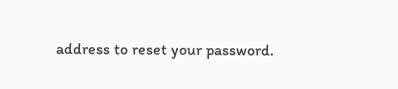address to reset your password.